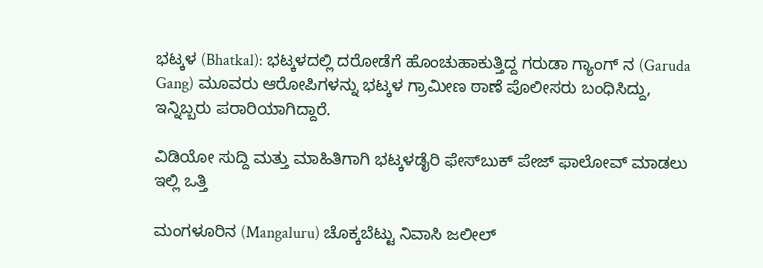ಭಟ್ಕಳ (Bhatkal): ಭಟ್ಕಳದಲ್ಲಿ ದರೋಡೆಗೆ ಹೊಂಚುಹಾಕುತ್ತಿದ್ದ ಗರುಡಾ ಗ್ಯಾಂಗ್‌ ನ (Garuda Gang) ಮೂವರು ಆರೋಪಿಗಳನ್ನು ಭಟ್ಕಳ ಗ್ರಾಮೀಣ ಠಾಣೆ ಪೊಲೀಸರು ಬಂಧಿಸಿದ್ದು, ಇನ್ನಿಬ್ಬರು ಪರಾರಿಯಾಗಿದ್ದಾರೆ.

ವಿಡಿಯೋ ಸುದ್ದಿ ಮತ್ತು ಮಾಹಿತಿಗಾಗಿ ಭಟ್ಕಳಡೈರಿ ಫೇಸ್‌ಬುಕ್‌ ಪೇಜ್ ಫಾಲೋವ್ ಮಾಡಲು ಇಲ್ಲಿ ಒತ್ತಿ

ಮಂಗಳೂರಿನ (Mangaluru) ಚೊಕ್ಕಬೆಟ್ಟು ನಿವಾಸಿ ಜಲೀಲ್‌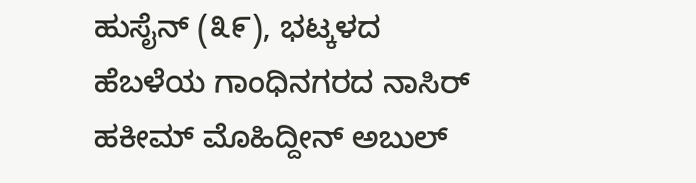ಹುಸೈನ್‌ (೩೯), ಭಟ್ಕಳದ ಹೆಬಳೆಯ ಗಾಂಧಿನಗರದ ನಾಸಿರ್‌ ಹಕೀಮ್‌ ಮೊಹಿದ್ದೀನ್‌ ಅಬುಲ್‌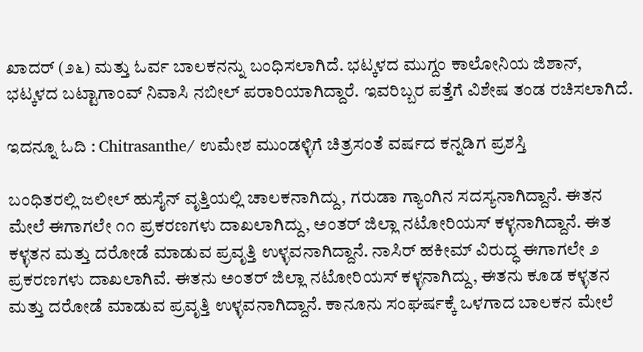ಖಾದರ್‌ (೨೬) ಮತ್ತು ಓರ್ವ ಬಾಲಕನನ್ನು ಬಂಧಿಸಲಾಗಿದೆ. ಭಟ್ಕಳದ ಮುಗ್ದಂ ಕಾಲೋನಿಯ ಜಿಶಾನ್‌, ಭಟ್ಕಳದ ಬಟ್ಟಾಗಾಂವ್‌ ನಿವಾಸಿ ನಬೀಲ್‌ ಪರಾರಿಯಾಗಿದ್ದಾರೆ. ಇವರಿಬ್ಬರ ಪತ್ತೆಗೆ ವಿಶೇಷ ತಂಡ ರಚಿಸಲಾಗಿದೆ.

ಇದನ್ನೂ ಓದಿ : Chitrasanthe/ ಉಮೇಶ ಮುಂಡಳ್ಳಿಗೆ ಚಿತ್ರಸಂತೆ ವರ್ಷದ ಕನ್ನಡಿಗ ಪ್ರಶಸ್ತಿ

ಬಂಧಿತರಲ್ಲಿ ಜಲೀಲ್ ಹುಸೈನ್ ವೃತ್ತಿಯಲ್ಲಿ ಚಾಲಕನಾಗಿದ್ದು, ಗರುಡಾ ಗ್ಯಾಂಗಿನ ಸದಸ್ಯನಾಗಿದ್ದಾನೆ. ಈತನ ಮೇಲೆ ಈಗಾಗಲೇ ೧೧ ಪ್ರಕರಣಗಳು ದಾಖಲಾಗಿದ್ದು, ಅಂತರ್ ಜಿಲ್ಲಾ ನಟೋರಿಯಸ್ ಕಳ್ಳನಾಗಿದ್ದಾನೆ. ಈತ ಕಳ್ಳತನ ಮತ್ತು ದರೋಡೆ ಮಾಡುವ ಪ್ರವೃತ್ತಿ ಉಳ್ಳವನಾಗಿದ್ದಾನೆ. ನಾಸಿರ್ ಹಕೀಮ್ ವಿರುದ್ಧ ಈಗಾಗಲೇ ೨ ಪ್ರಕರಣಗಳು ದಾಖಲಾಗಿವೆ. ಈತನು ಅಂತರ್ ಜಿಲ್ಲಾ ನಟೋರಿಯಸ್ ಕಳ್ಳನಾಗಿದ್ದು, ಈತನು ಕೂಡ ಕಳ್ಳತನ ಮತ್ತು ದರೋಡೆ ಮಾಡುವ ಪ್ರವೃತ್ತಿ ಉಳ್ಳವನಾಗಿದ್ದಾನೆ. ಕಾನೂನು ಸಂಘರ್ಷಕ್ಕೆ ಒಳಗಾದ ಬಾಲಕನ ಮೇಲೆ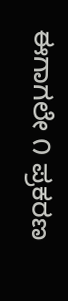ಈಗಾಗಲೇ ೧ ಪ್ರಕರಣ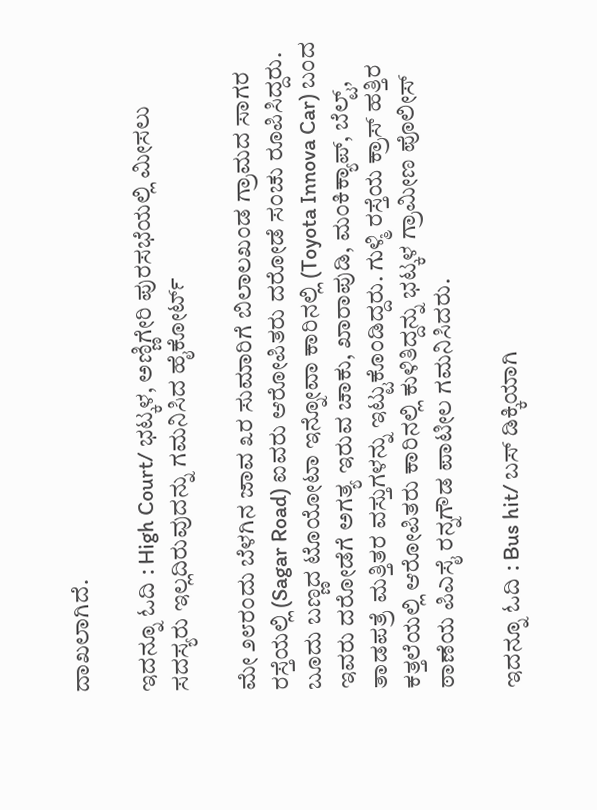ದಾಖಲಾಗಿದೆ.

ಇದನ್ನೂ ಓದಿ : High Court/ ಭಟ್ಕಳ, ಅಣ್ಣಿಗೇರಿ ಪುರಸಭೆಯಲ್ಲಿ ಮೀಸಲು ಸದಸ್ಯರು ಇಲ್ಲದಿರುವುದನ್ನು ಗಮನಿಸಿದ ಹೈಕೋರ್ಟ್‌

ಮೇ ೨೮ರಂದು ಬೆಳಗಿನ ಜಾವ ೩ರ ಸುಮಾರಿಗೆ ಬಿಲಾಲಖಂಡ ಗ್ರಾಮದ ಸಾಗರ ರಸ್ತೆಯಲ್ಲಿ (Sagar Road) ಐವರು ಆರೋಪಿತರು ದರೋಡೆ ಸಂಚು ರೂಪಿಸಿದ್ದರು. ಬೂದು ಬಣ್ಣದ ಟೊಯೋಟಾ ಇನ್ನೋವಾ ಕಾರಿನಲ್ಲಿ (Toyota Innova Car) ಬಂದ ಇವರು ದರೋಡೆಗೆ ಅಗತ್ಯ ಇರುವ ಚಾಕು, ಖಾರಾಪುಡಿ, ಮಂಕಿಕ್ಯಾಪ್‌, ಬೆಲ್ಟ್‌, ತಾಡಪತ್ರೆ ಮತ್ತಿತರ ವಸ್ತುಗಳನ್ನು ಇಟ್ಟುಕೊಂಡಿದ್ದರು. ಗುಳ್ಮಿ ರಸ್ತೆಯ ಕ್ರಾಸ್‌ ಹತ್ತಿರ ಕತ್ತಲೆಯಲ್ಲಿ ಆರೋಪಿತರು ಕಾರಿನಲ್ಲಿ ಕುಳಿತಿದ್ದನ್ನು ಭಟ್ಕಳ ಗ್ರಾಮೀಣ ಪೊಲೀಸ್‌ ಠಾಣೆಯ ಪಿಎಸೈ ರನ್ನಗೌಡ ಪಾಟೀಲ ಗಮನಿಸಿದರು.

ಇದನ್ನೂ ಓದಿ : Bus hit/ ಬಸ್‌ ಡಿಕ್ಕಿಯಾಗಿ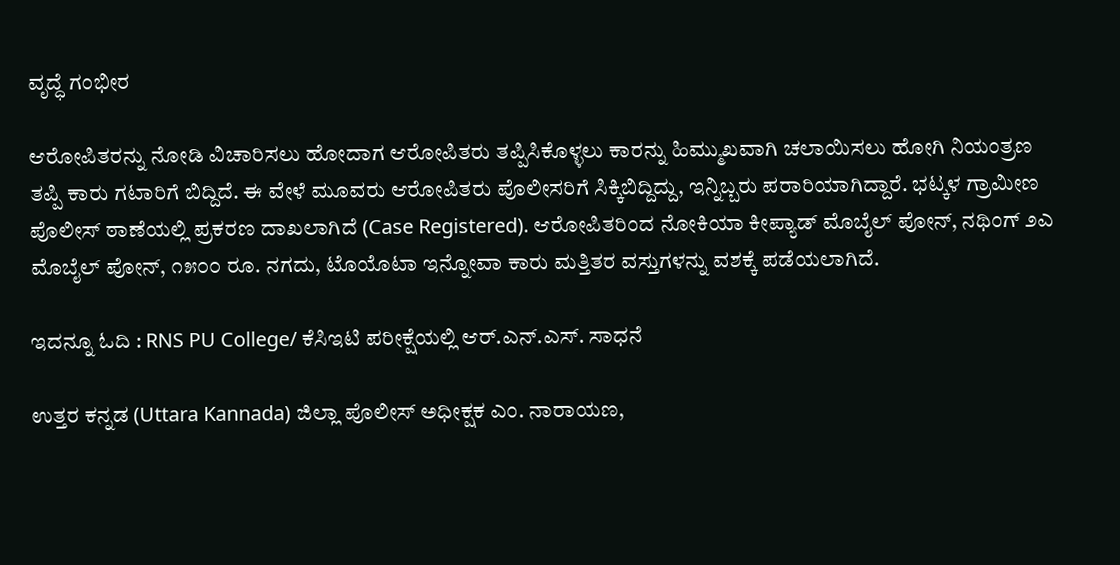ವೃದ್ಧೆ ಗಂಭೀರ

ಆರೋಪಿತರನ್ನು ನೋಡಿ ವಿಚಾರಿಸಲು ಹೋದಾಗ ಆರೋಪಿತರು ತಪ್ಪಿಸಿಕೊಳ್ಳಲು ಕಾರನ್ನು ಹಿಮ್ಮುಖವಾಗಿ ಚಲಾಯಿಸಲು ಹೋಗಿ ನಿಯಂತ್ರಣ ತಪ್ಪಿ ಕಾರು ಗಟಾರಿಗೆ ಬಿದ್ದಿದೆ. ಈ ವೇಳೆ ಮೂವರು ಆರೋಪಿತರು ಪೊಲೀಸರಿಗೆ ಸಿಕ್ಕಿಬಿದ್ದಿದ್ದು, ಇನ್ನಿಬ್ಬರು ಪರಾರಿಯಾಗಿದ್ದಾರೆ. ಭಟ್ಕಳ ಗ್ರಾಮೀಣ ಪೊಲೀಸ್‌ ಠಾಣೆಯಲ್ಲಿ ಪ್ರಕರಣ ದಾಖಲಾಗಿದೆ (Case Registered). ಆರೋಪಿತರಿಂದ ನೋಕಿಯಾ ಕೀಪ್ಯಾಡ್‌ ಮೊಬೈಲ್ ಪೋನ್, ನಥಿಂಗ್ ೨ಎ ಮೊಬೈಲ್ ಪೋನ್, ೧೫೦೦ ರೂ. ನಗದು, ಟೊಯೊಟಾ ಇನ್ನೋವಾ ಕಾರು ಮತ್ತಿತರ ವಸ್ತುಗಳನ್ನು ವಶಕ್ಕೆ ಪಡೆಯಲಾಗಿದೆ.

ಇದನ್ನೂ ಓದಿ : RNS PU College/ ಕೆಸಿಇಟಿ ಪರೀಕ್ಷೆಯಲ್ಲಿ ಆರ್.ಎನ್.ಎಸ್. ಸಾಧನೆ

ಉತ್ತರ ಕನ್ನಡ (Uttara Kannada) ಜಿಲ್ಲಾ ಪೊಲೀಸ್‌ ಅಧೀಕ್ಷಕ ಎಂ. ನಾರಾಯಣ,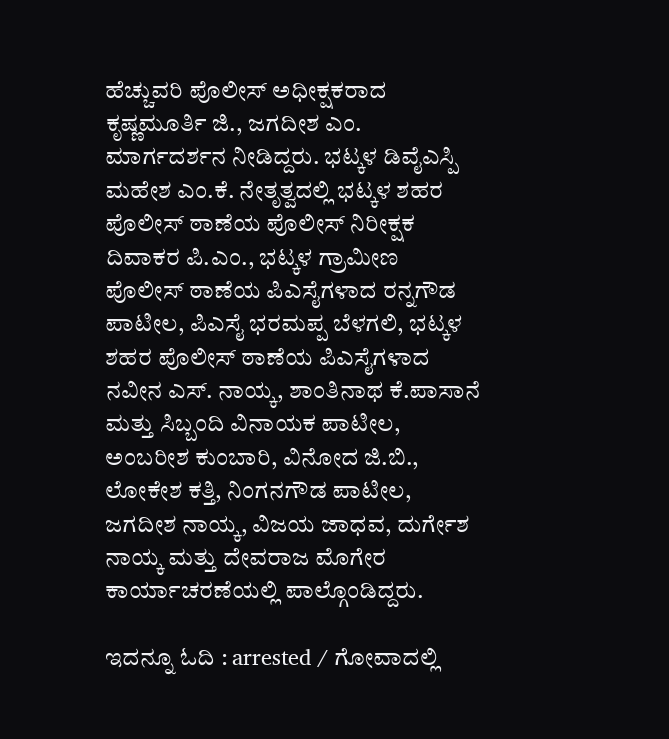ಹೆಚ್ಚುವರಿ ಪೊಲೀಸ್‌ ಅಧೀಕ್ಷಕರಾದ ಕೃಷ್ಣಮೂರ್ತಿ ಜಿ., ಜಗದೀಶ ಎಂ. ಮಾರ್ಗದರ್ಶನ ನೀಡಿದ್ದರು. ಭಟ್ಕಳ ಡಿವೈಎಸ್ಪಿ ಮಹೇಶ ಎಂ.ಕೆ. ನೇತೃತ್ವದಲ್ಲಿ ಭಟ್ಕಳ ಶಹರ ಪೊಲೀಸ್‌ ಠಾಣೆಯ ಪೊಲೀಸ್‌ ನಿರೀಕ್ಷಕ ದಿವಾಕರ ಪಿ.ಎಂ., ಭಟ್ಕಳ ಗ್ರಾಮೀಣ ಪೊಲೀಸ್‌ ಠಾಣೆಯ ಪಿಎಸೈಗಳಾದ ರನ್ನಗೌಡ ಪಾಟೀಲ, ಪಿಎಸೈ ಭರಮಪ್ಪ ಬೆಳಗಲಿ, ಭಟ್ಕಳ ಶಹರ ಪೊಲೀಸ್‌ ಠಾಣೆಯ ಪಿಎಸೈಗಳಾದ ನವೀನ ಎಸ್‌. ನಾಯ್ಕ, ಶಾಂತಿನಾಥ ಕೆ.ಪಾಸಾನೆ ಮತ್ತು ಸಿಬ್ಬಂದಿ ವಿನಾಯಕ ಪಾಟೀಲ, ಅಂಬರೀಶ ಕುಂಬಾರಿ, ವಿನೋದ ಜಿ.ಬಿ., ಲೋಕೇಶ ಕತ್ತಿ, ನಿಂಗನಗೌಡ ಪಾಟೀಲ, ಜಗದೀಶ ನಾಯ್ಕ, ವಿಜಯ ಜಾಧವ, ದುರ್ಗೇಶ ನಾಯ್ಕ ಮತ್ತು ದೇವರಾಜ ಮೊಗೇರ ಕಾರ್ಯಾಚರಣೆಯಲ್ಲಿ ಪಾಲ್ಗೊಂಡಿದ್ದರು.

ಇದನ್ನೂ ಓದಿ : arrested / ಗೋವಾದಲ್ಲಿ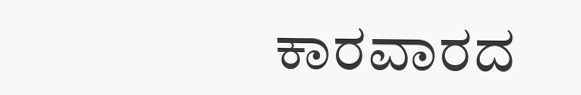ಕಾರವಾರದ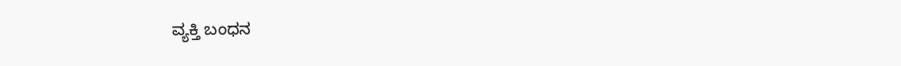ವ್ಯಕ್ತಿ ಬಂಧನ